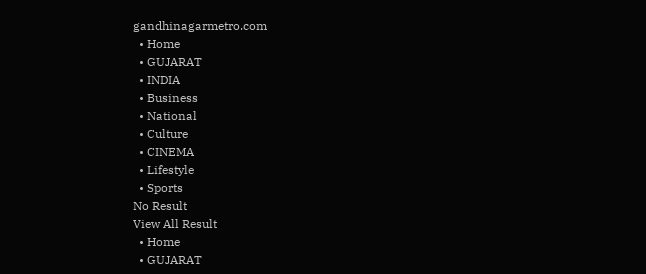gandhinagarmetro.com
  • Home
  • GUJARAT
  • INDIA
  • Business
  • National
  • Culture
  • CINEMA
  • Lifestyle
  • Sports
No Result
View All Result
  • Home
  • GUJARAT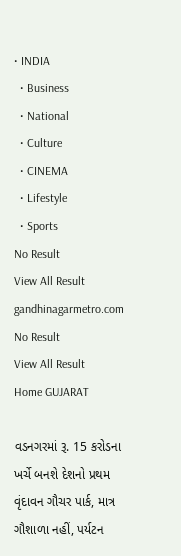• INDIA
  • Business
  • National
  • Culture
  • CINEMA
  • Lifestyle
  • Sports
No Result
View All Result
gandhinagarmetro.com
No Result
View All Result
Home GUJARAT

વડનગરમાં રૂ. 15 કરોડના ખર્ચે બનશે દેશનો પ્રથમ વૃંદાવન ગૌચર પાર્ક, માત્ર ગૌશાળા નહીં, પર્યટન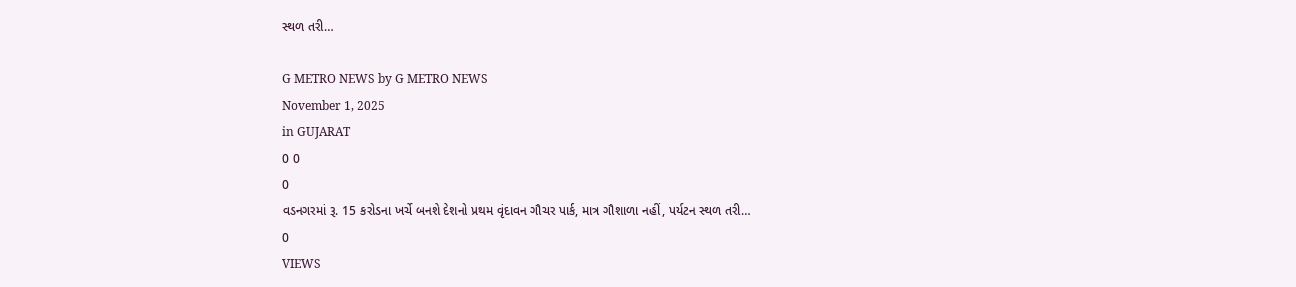સ્થળ તરી…

G METRO NEWS by G METRO NEWS
November 1, 2025
in GUJARAT
0 0
0
વડનગરમાં રૂ. 15 કરોડના ખર્ચે બનશે દેશનો પ્રથમ વૃંદાવન ગૌચર પાર્ક, માત્ર ગૌશાળા નહીં, પર્યટન સ્થળ તરી…
0
VIEWS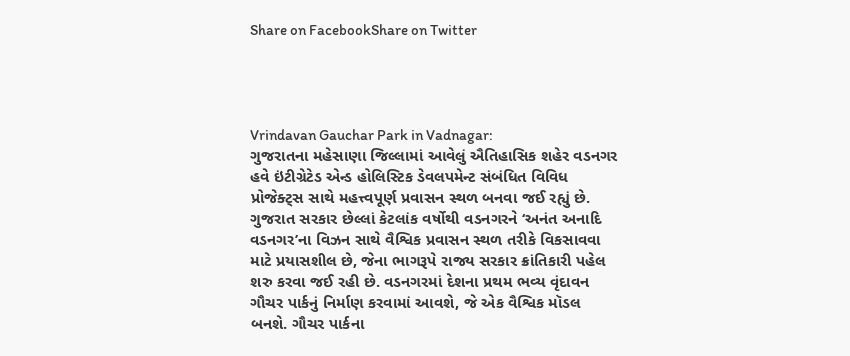Share on FacebookShare on Twitter




Vrindavan Gauchar Park in Vadnagar:
ગુજરાતના મહેસાણા જિલ્લામાં આવેલું ઐતિહાસિક શહેર વડનગર હવે ઇંટીગ્રેટેડ એન્ડ હોલિસ્ટિક ડેવલપમેન્ટ સંબંધિત વિવિધ પ્રોજેક્ટ્સ સાથે મહત્ત્વપૂર્ણ પ્રવાસન સ્થળ બનવા જઈ રહ્યું છે. ગુજરાત સરકાર છેલ્લાં કેટલાંક વર્ષોથી વડનગરને ‘અનંત અનાદિ વડનગર’ના વિઝન સાથે વૈશ્વિક પ્રવાસન સ્થળ તરીકે વિકસાવવા માટે પ્રયાસશીલ છે, જેના ભાગરૂપે રાજ્ય સરકાર ક્રાંતિકારી પહેલ શરુ કરવા જઈ રહી છે. વડનગરમાં દેશના પ્રથમ ભવ્ય વૃંદાવન ગૌચર પાર્કનું નિર્માણ કરવામાં આવશે, જે એક વૈશ્વિક મૉડલ બનશે. ગૌચર પાર્કના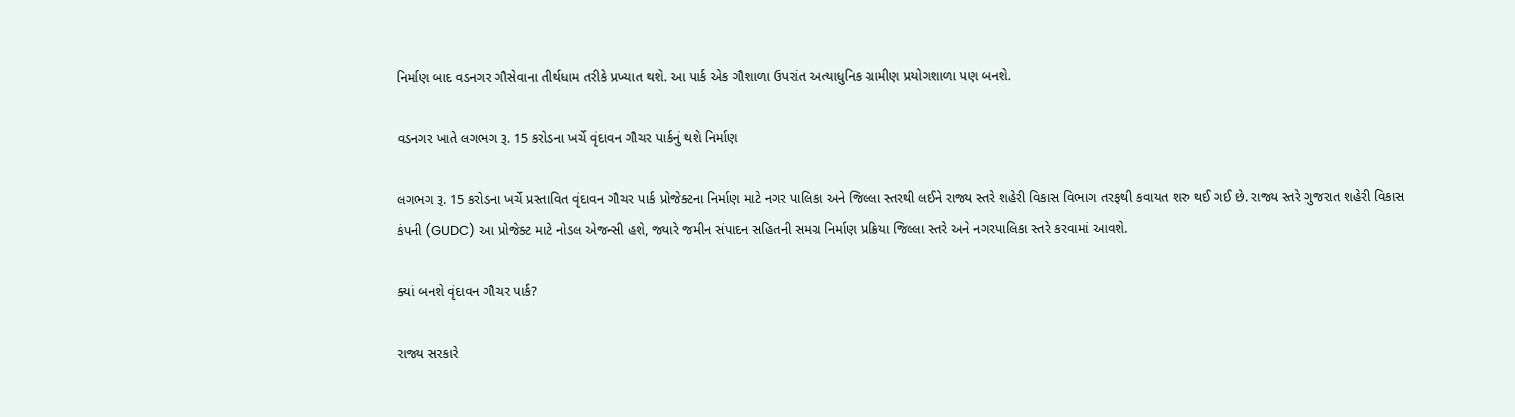નિર્માણ બાદ વડનગર ગૌસેવાના તીર્થધામ તરીકે પ્રખ્યાત થશે. આ પાર્ક એક ગૌશાળા ઉપરાંત અત્યાધુનિક ગ્રામીણ પ્રયોગશાળા પણ બનશે.

વડનગર ખાતે લગભગ રૂ. 15 કરોડના ખર્ચે વૃંદાવન ગૌચર પાર્કનું થશે નિર્માણ

લગભગ રૂ. 15 કરોડના ખર્ચે પ્રસ્તાવિત વૃંદાવન ગૌચર પાર્ક પ્રોજેક્ટના નિર્માણ માટે નગર પાલિકા અને જિલ્લા સ્તરથી લઈને રાજ્ય સ્તરે શહેરી વિકાસ વિભાગ તરફથી કવાયત શરુ થઈ ગઈ છે. રાજ્ય સ્તરે ગુજરાત શહેરી વિકાસ કંપની (GUDC) આ પ્રોજેક્ટ માટે નોડલ એજન્સી હશે, જ્યારે જમીન સંપાદન સહિતની સમગ્ર નિર્માણ પ્રક્રિયા જિલ્લા સ્તરે અને નગરપાલિકા સ્તરે કરવામાં આવશે.

ક્યાં બનશે વૃંદાવન ગૌચર પાર્ક?

રાજ્ય સરકારે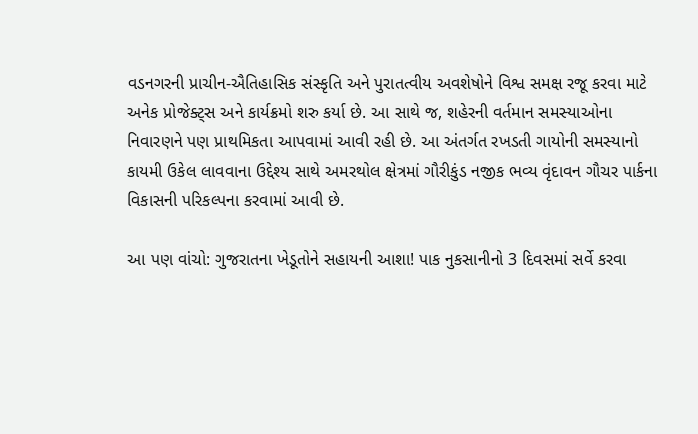વડનગરની પ્રાચીન-ઐતિહાસિક સંસ્કૃતિ અને પુરાતત્વીય અવશેષોને વિશ્વ સમક્ષ રજૂ કરવા માટે અનેક પ્રોજેક્ટ્સ અને કાર્યક્રમો શરુ કર્યા છે. આ સાથે જ, શહેરની વર્તમાન સમસ્યાઓના નિવારણને પણ પ્રાથમિકતા આપવામાં આવી રહી છે. આ અંતર્ગત રખડતી ગાયોની સમસ્યાનો કાયમી ઉકેલ લાવવાના ઉદ્દેશ્ય સાથે અમરથોલ ક્ષેત્રમાં ગૌરીકુંડ નજીક ભવ્ય વૃંદાવન ગૌચર પાર્કના વિકાસની પરિકલ્પના કરવામાં આવી છે.

આ પણ વાંચો: ગુજરાતના ખેડૂતોને સહાયની આશા! પાક નુકસાનીનો 3 દિવસમાં સર્વે કરવા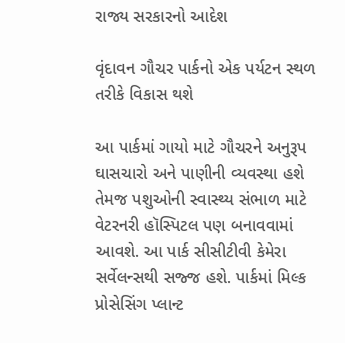રાજ્ય સરકારનો આદેશ

વૃંદાવન ગૌચર પાર્કનો એક પર્યટન સ્થળ તરીકે વિકાસ થશે

આ પાર્કમાં ગાયો માટે ગૌચરને અનુરૂપ ઘાસચારો અને પાણીની વ્યવસ્થા હશે તેમજ પશુઓની સ્વાસ્થ્ય સંભાળ માટે વેટરનરી હૉસ્પિટલ પણ બનાવવામાં આવશે. આ પાર્ક સીસીટીવી કેમેરા સર્વેલન્સથી સજ્જ હશે. પાર્કમાં મિલ્ક પ્રોસેસિંગ પ્લાન્ટ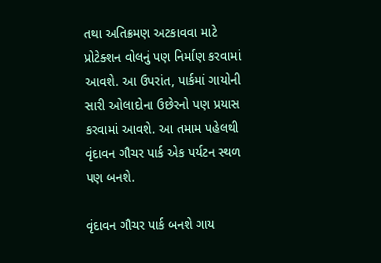તથા અતિક્રમણ અટકાવવા માટે પ્રોટેક્શન વોલનું પણ નિર્માણ કરવામાં આવશે. આ ઉપરાંત, પાર્કમાં ગાયોની સારી ઓલાદોના ઉછેરનો પણ પ્રયાસ કરવામાં આવશે. આ તમામ પહેલથી વૃંદાવન ગૌચર પાર્ક એક પર્યટન સ્થળ પણ બનશે.

વૃંદાવન ગૌચર પાર્ક બનશે ગાય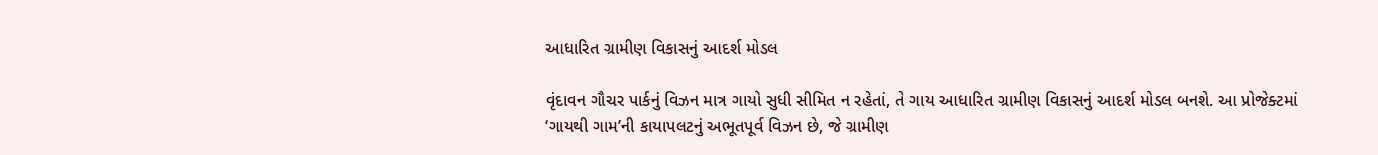આધારિત ગ્રામીણ વિકાસનું આદર્શ મોડલ

વૃંદાવન ગૌચર પાર્કનું વિઝન માત્ર ગાયો સુધી સીમિત ન રહેતાં, તે ગાય આધારિત ગ્રામીણ વિકાસનું આદર્શ મોડલ બનશે. આ પ્રોજેક્ટમાં ‘ગાયથી ગામ’ની કાયાપલટનું અભૂતપૂર્વ વિઝન છે, જે ગ્રામીણ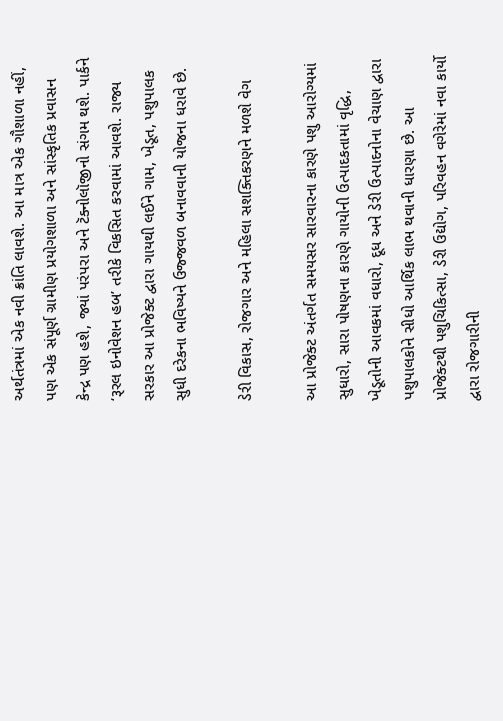અર્થતંત્રમાં એક નવી ક્રાંતિ લાવશે. આ માત્ર એક ગૌશાળા નહીં, પણ એક સંપૂર્ણ ગ્રામીણ પ્રયોગશાળા અને સાંસ્કૃતિક પ્રવાસન કેન્દ્ર પણ હશે, જ્યાં પરંપરા અને ટૅક્નોલૉજીનો સંગમ થશે. પાર્કને ‘રૂરલ ઇનોવેશન હબ’ તરીકે વિકસિત કરવામાં આવશે. રાજ્ય સરકાર આ પ્રોજેક્ટ દ્વારા ગાયથી લઈને ગામ, ખેડૂત, પશુપાલક સુધી દરેકના ભવિષ્યને ઉજ્જવળ બનાવવાની યોજના ધરાવે છે.

ડેરી વિકાસ, રોજગાર અને મહિલા સશક્તિકરણને મળશે વેગ

આ પ્રોજેક્ટ અંતર્ગત સમયસર સારવારના કારણે પશુ આરોગ્યમાં સુધારો, સારા પોષણના કારણે ગાયોની ઉત્પાદકતામાં વૃદ્ધિ, ખેડૂતોની આવકમાં વધારો, દૂધ અને ડેરી ઉત્પાદનોના વેચાણ દ્વારા પશુપાલકોને સીધો આર્થિક લાભ થવાની ધારણા છે. આ પ્રોજેક્ટથી પશુચિકિત્સા, ડેરી ઉદ્યોગ, પરિવહન વગેરેમાં નવા કાર્યો દ્વારા રોજગારીની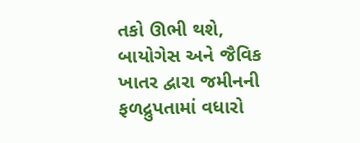તકો ઊભી થશે, બાયોગેસ અને જૈવિક ખાતર દ્વારા જમીનની ફળદ્રુપતામાં વધારો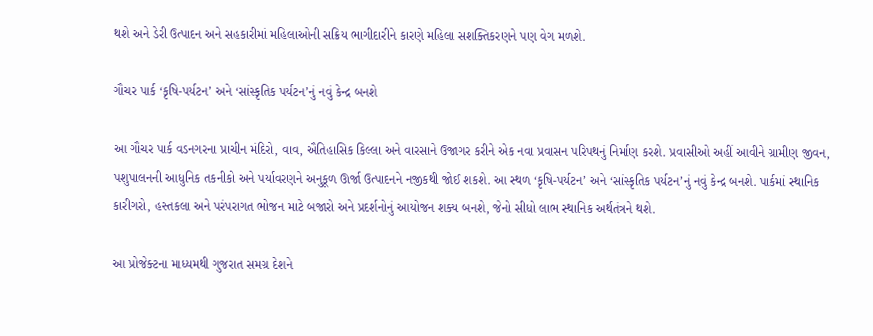થશે અને ડેરી ઉત્પાદન અને સહકારીમાં મહિલાઓની સક્રિય ભાગીદારીને કારણે મહિલા સશક્તિકરણને પણ વેગ મળશે.

ગૌચર પાર્ક ‘કૃષિ-પર્યટન’ અને ‘સાંસ્કૃતિક પર્યટન’નું નવું કેન્દ્ર બનશે

આ ગૌચર પાર્ક વડનગરના પ્રાચીન મંદિરો, વાવ, ઐતિહાસિક કિલ્લા અને વારસાને ઉજાગર કરીને એક નવા પ્રવાસન પરિપથનું નિર્માણ કરશે. પ્રવાસીઓ અહીં આવીને ગ્રામીણ જીવન, પશુપાલનની આધુનિક તકનીકો અને પર્યાવરણને અનુકૂળ ઊર્જા ઉત્પાદનને નજીકથી જોઈ શકશે. આ સ્થળ ‘કૃષિ-પર્યટન’ અને ‘સાંસ્કૃતિક પર્યટન’નું નવું કેન્દ્ર બનશે. પાર્કમાં સ્થાનિક કારીગરો, હસ્તકલા અને પરંપરાગત ભોજન માટે બજારો અને પ્રદર્શનોનું આયોજન શક્ય બનશે, જેનો સીધો લાભ સ્થાનિક અર્થતંત્રને થશે.

આ પ્રોજેક્ટના માધ્યમથી ગુજરાત સમગ્ર દેશને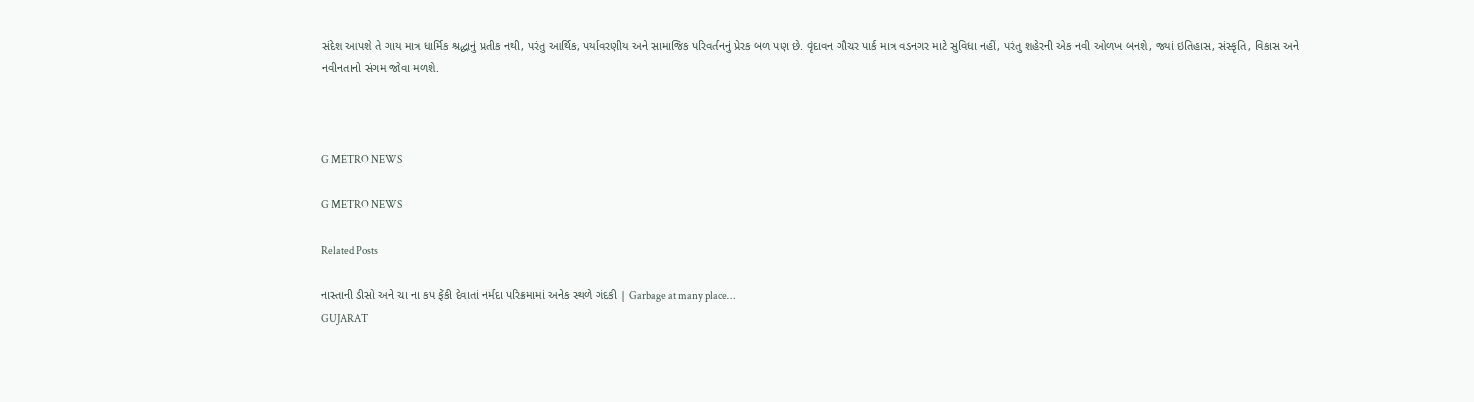સંદેશ આપશે તે ગાય માત્ર ધાર્મિક શ્રદ્ધાનું પ્રતીક નથી, પરંતુ આર્થિક, પર્યાવરણીય અને સામાજિક પરિવર્તનનું પ્રેરક બળ પણ છે. વૃંદાવન ગૌચર પાર્ક માત્ર વડનગર માટે સુવિધા નહીં, પરંતુ શહેરની એક નવી ઓળખ બનશે, જ્યાં ઇતિહાસ, સંસ્કૃતિ, વિકાસ અને નવીનતાનો સંગમ જોવા મળશે.



G METRO NEWS

G METRO NEWS

Related Posts

નાસ્તાની ડીસો અને ચા ના કપ ફેંકી દેવાતાં નર્મદા પરિક્રમામાં અનેક સ્થળે ગંદકી | Garbage at many place…
GUJARAT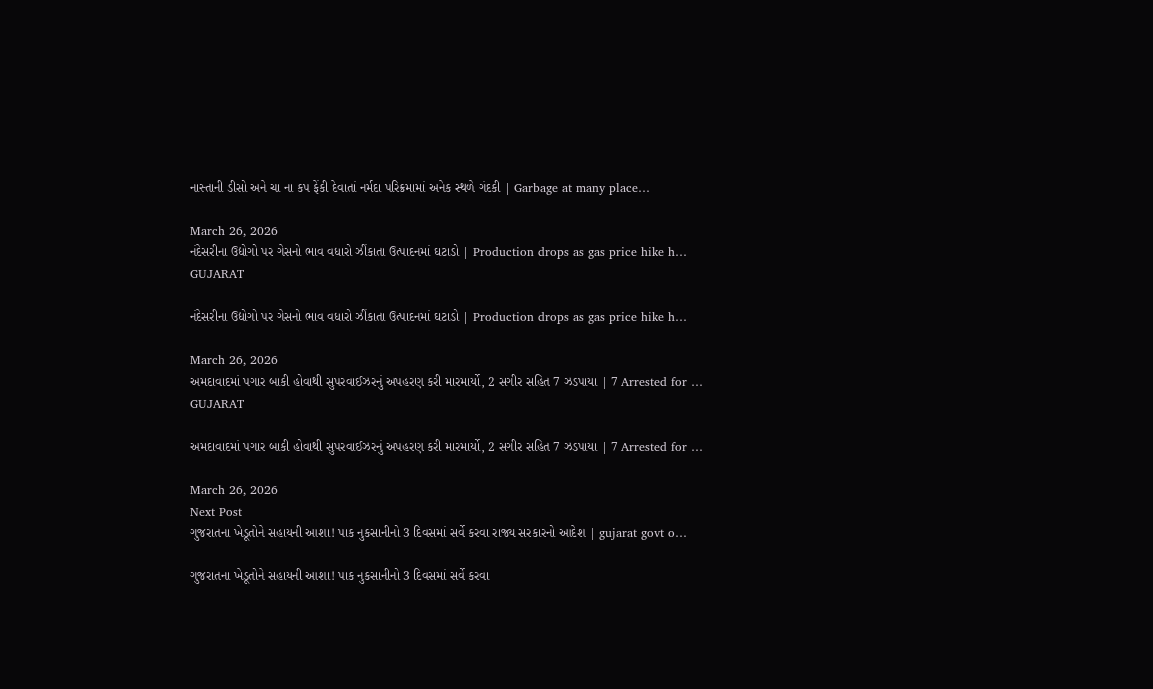નાસ્તાની ડીસો અને ચા ના કપ ફેંકી દેવાતાં નર્મદા પરિક્રમામાં અનેક સ્થળે ગંદકી | Garbage at many place…

March 26, 2026
નંદેસરીના ઉદ્યોગો પર ગેસનો ભાવ વધારો ઝીંકાતા ઉત્પાદનમાં ઘટાડો | Production drops as gas price hike h…
GUJARAT

નંદેસરીના ઉદ્યોગો પર ગેસનો ભાવ વધારો ઝીંકાતા ઉત્પાદનમાં ઘટાડો | Production drops as gas price hike h…

March 26, 2026
અમદાવાદમાં પગાર બાકી હોવાથી સુપરવાઈઝરનું અપહરણ કરી મારમાર્યો, 2 સગીર સહિત 7 ઝડપાયા | 7 Arrested for …
GUJARAT

અમદાવાદમાં પગાર બાકી હોવાથી સુપરવાઈઝરનું અપહરણ કરી મારમાર્યો, 2 સગીર સહિત 7 ઝડપાયા | 7 Arrested for …

March 26, 2026
Next Post
ગુજરાતના ખેડૂતોને સહાયની આશા! પાક નુકસાનીનો 3 દિવસમાં સર્વે કરવા રાજ્ય સરકારનો આદેશ | gujarat govt o…

ગુજરાતના ખેડૂતોને સહાયની આશા! પાક નુકસાનીનો 3 દિવસમાં સર્વે કરવા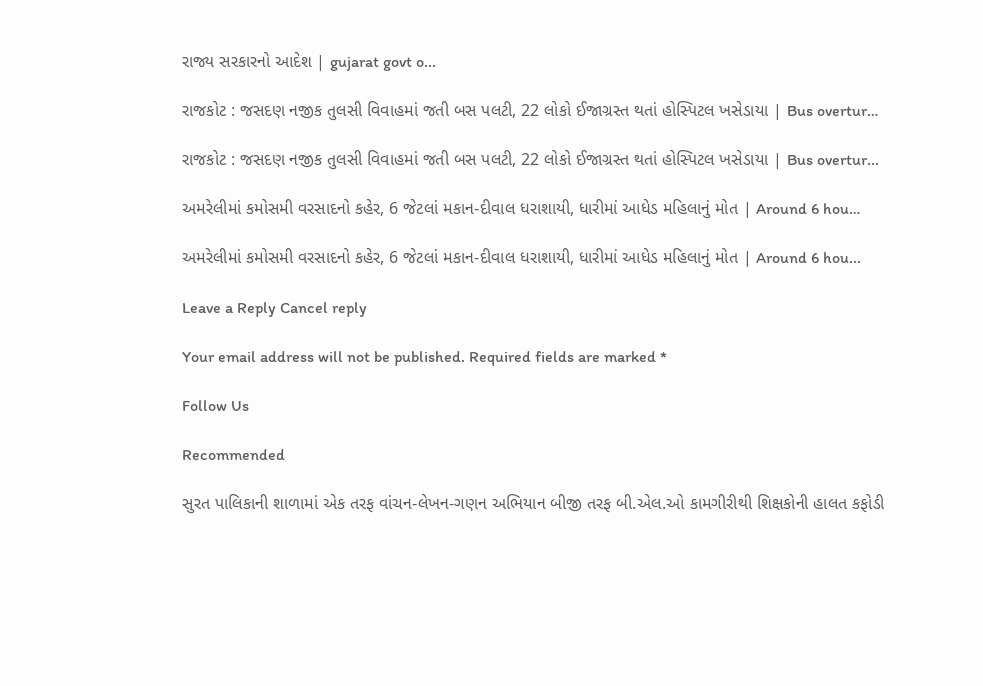રાજ્ય સરકારનો આદેશ | gujarat govt o...

રાજકોટ : જસદણ નજીક તુલસી વિવાહમાં જતી બસ પલટી, 22 લોકો ઈજાગ્રસ્ત થતાં હોસ્પિટલ ખસેડાયા | Bus overtur…

રાજકોટ : જસદણ નજીક તુલસી વિવાહમાં જતી બસ પલટી, 22 લોકો ઈજાગ્રસ્ત થતાં હોસ્પિટલ ખસેડાયા | Bus overtur...

અમરેલીમાં કમોસમી વરસાદનો કહેર, 6 જેટલાં મકાન-દીવાલ ધરાશાયી, ધારીમાં આધેડ મહિલાનું મોત | Around 6 hou…

અમરેલીમાં કમોસમી વરસાદનો કહેર, 6 જેટલાં મકાન-દીવાલ ધરાશાયી, ધારીમાં આધેડ મહિલાનું મોત | Around 6 hou...

Leave a Reply Cancel reply

Your email address will not be published. Required fields are marked *

Follow Us

Recommended

સુરત પાલિકાની શાળામાં એક તરફ વાંચન-લેખન-ગણન અભિયાન બીજી તરફ બી.એલ.ઓ કામગીરીથી શિક્ષકોની હાલત કફોડી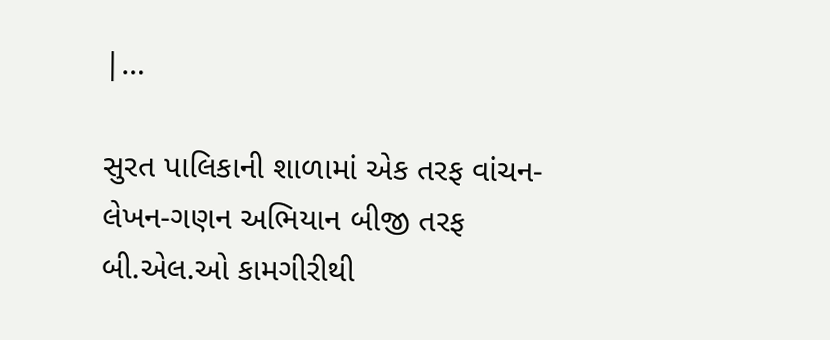|…

સુરત પાલિકાની શાળામાં એક તરફ વાંચન-લેખન-ગણન અભિયાન બીજી તરફ બી.એલ.ઓ કામગીરીથી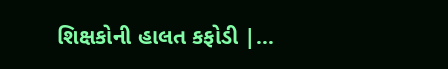શિક્ષકોની હાલત કફોડી |…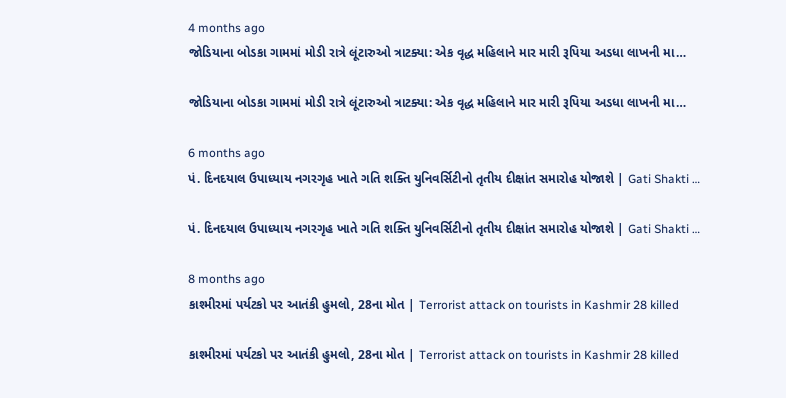4 months ago
જોડિયાના બોડકા ગામમાં મોડી રાત્રે લૂંટારુઓ ત્રાટક્યા: એક વૃદ્ધ મહિલાને માર મારી રૂપિયા અડધા લાખની મા…

જોડિયાના બોડકા ગામમાં મોડી રાત્રે લૂંટારુઓ ત્રાટક્યા: એક વૃદ્ધ મહિલાને માર મારી રૂપિયા અડધા લાખની મા…

6 months ago
પં. દિનદયાલ ઉપાધ્યાય નગરગૃહ ખાતે ગતિ શક્તિ યુનિવર્સિટીનો તૃતીય દીક્ષાંત સમારોહ યોજાશે | Gati Shakti …

પં. દિનદયાલ ઉપાધ્યાય નગરગૃહ ખાતે ગતિ શક્તિ યુનિવર્સિટીનો તૃતીય દીક્ષાંત સમારોહ યોજાશે | Gati Shakti …

8 months ago
કાશ્મીરમાં પર્યટકો પર આતંકી હુમલો, 28ના મોત | Terrorist attack on tourists in Kashmir 28 killed

કાશ્મીરમાં પર્યટકો પર આતંકી હુમલો, 28ના મોત | Terrorist attack on tourists in Kashmir 28 killed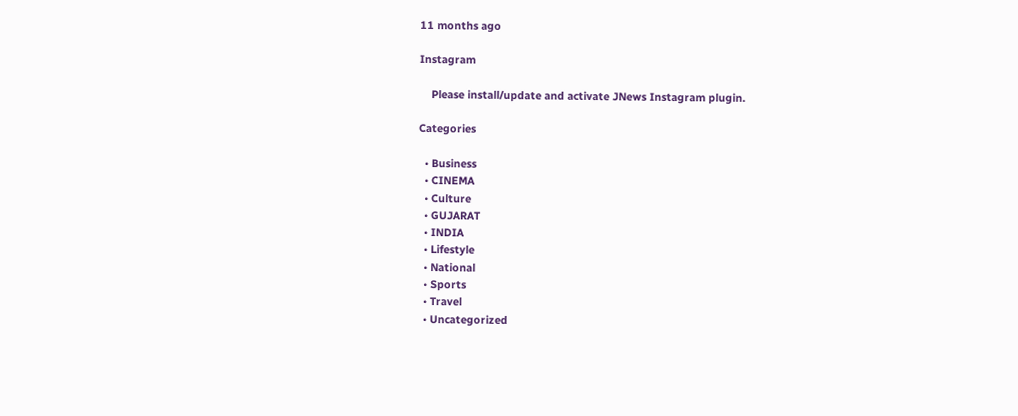11 months ago

Instagram

    Please install/update and activate JNews Instagram plugin.

Categories

  • Business
  • CINEMA
  • Culture
  • GUJARAT
  • INDIA
  • Lifestyle
  • National
  • Sports
  • Travel
  • Uncategorized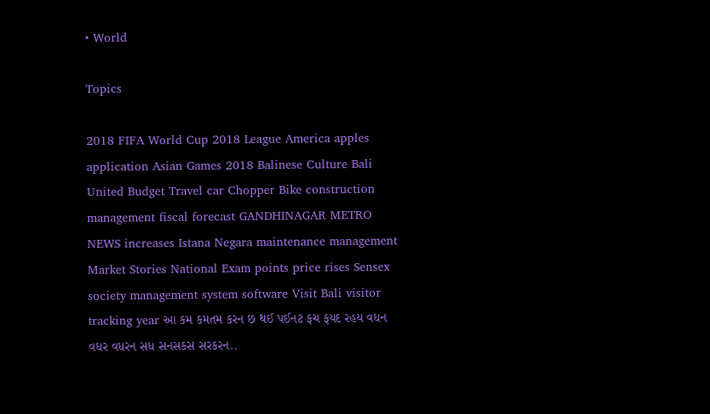• World

Topics

2018 FIFA World Cup 2018 League America apples application Asian Games 2018 Balinese Culture Bali United Budget Travel car Chopper Bike construction management fiscal forecast GANDHINAGAR METRO NEWS increases Istana Negara maintenance management Market Stories National Exam points price rises Sensex society management system software Visit Bali visitor tracking year આ કમ કમતમ કરન છ થઈ પઈનટ ફચ ફયદ રહય વધન વધર વધરન સધ સનસકસ સરકરન..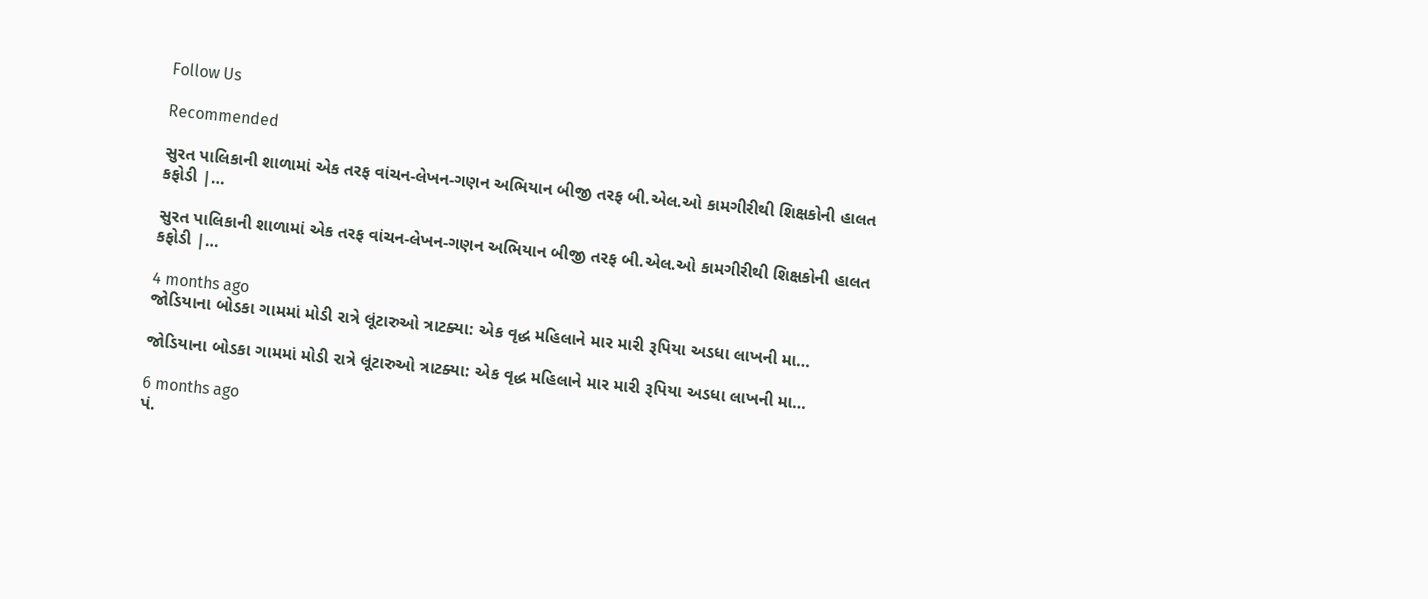Follow Us

Recommended

સુરત પાલિકાની શાળામાં એક તરફ વાંચન-લેખન-ગણન અભિયાન બીજી તરફ બી.એલ.ઓ કામગીરીથી શિક્ષકોની હાલત કફોડી |…

સુરત પાલિકાની શાળામાં એક તરફ વાંચન-લેખન-ગણન અભિયાન બીજી તરફ બી.એલ.ઓ કામગીરીથી શિક્ષકોની હાલત કફોડી |…

4 months ago
જોડિયાના બોડકા ગામમાં મોડી રાત્રે લૂંટારુઓ ત્રાટક્યા: એક વૃદ્ધ મહિલાને માર મારી રૂપિયા અડધા લાખની મા…

જોડિયાના બોડકા ગામમાં મોડી રાત્રે લૂંટારુઓ ત્રાટક્યા: એક વૃદ્ધ મહિલાને માર મારી રૂપિયા અડધા લાખની મા…

6 months ago
પં.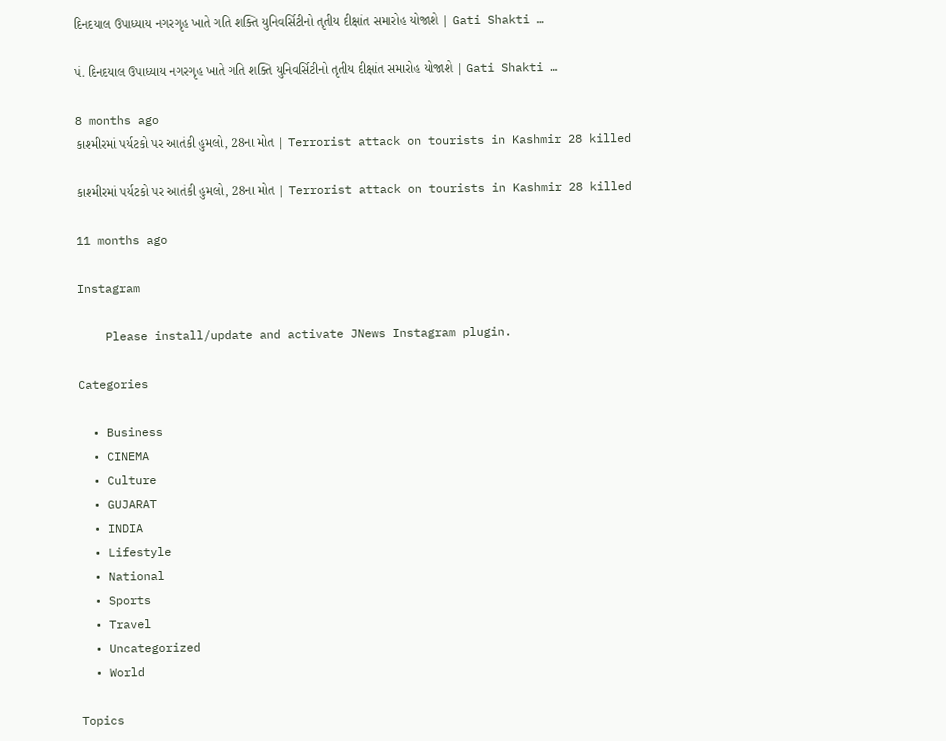દિનદયાલ ઉપાધ્યાય નગરગૃહ ખાતે ગતિ શક્તિ યુનિવર્સિટીનો તૃતીય દીક્ષાંત સમારોહ યોજાશે | Gati Shakti …

પં. દિનદયાલ ઉપાધ્યાય નગરગૃહ ખાતે ગતિ શક્તિ યુનિવર્સિટીનો તૃતીય દીક્ષાંત સમારોહ યોજાશે | Gati Shakti …

8 months ago
કાશ્મીરમાં પર્યટકો પર આતંકી હુમલો, 28ના મોત | Terrorist attack on tourists in Kashmir 28 killed

કાશ્મીરમાં પર્યટકો પર આતંકી હુમલો, 28ના મોત | Terrorist attack on tourists in Kashmir 28 killed

11 months ago

Instagram

    Please install/update and activate JNews Instagram plugin.

Categories

  • Business
  • CINEMA
  • Culture
  • GUJARAT
  • INDIA
  • Lifestyle
  • National
  • Sports
  • Travel
  • Uncategorized
  • World

Topics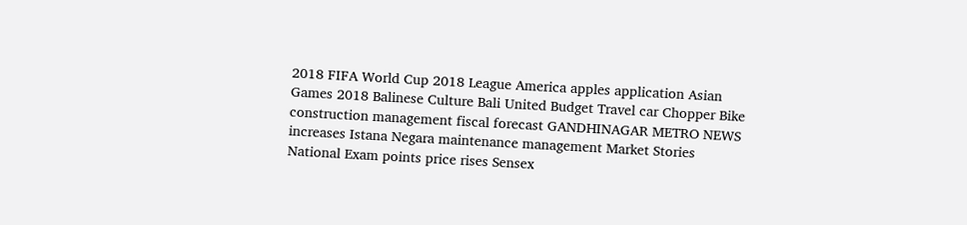2018 FIFA World Cup 2018 League America apples application Asian Games 2018 Balinese Culture Bali United Budget Travel car Chopper Bike construction management fiscal forecast GANDHINAGAR METRO NEWS increases Istana Negara maintenance management Market Stories National Exam points price rises Sensex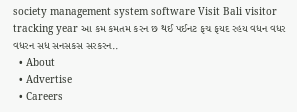society management system software Visit Bali visitor tracking year આ કમ કમતમ કરન છ થઈ પઈનટ ફચ ફયદ રહય વધન વધર વધરન સધ સનસકસ સરકરન..
  • About
  • Advertise
  • Careers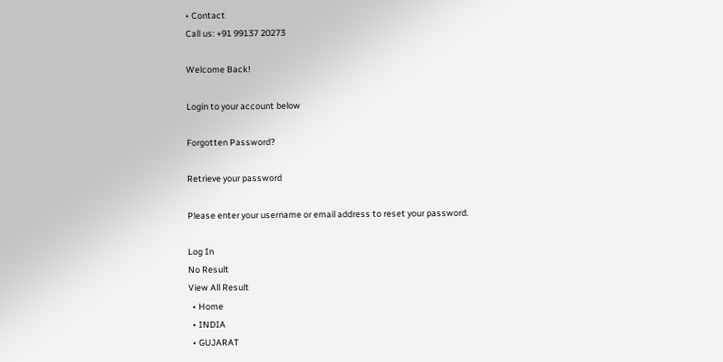• Contact
Call us: +91 99137 20273

Welcome Back!

Login to your account below

Forgotten Password?

Retrieve your password

Please enter your username or email address to reset your password.

Log In
No Result
View All Result
  • Home
  • INDIA
  • GUJARAT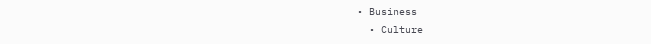• Business
  • Culture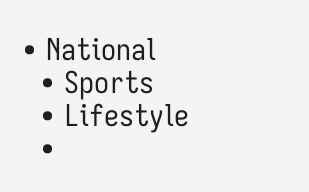• National
  • Sports
  • Lifestyle
  •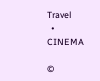Travel
  • CINEMA

©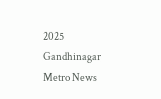2025 Gandhinagar Metro News